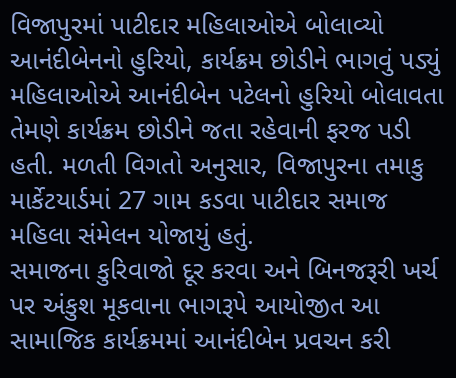વિજાપુરમાં પાટીદાર મહિલાઓએ બોલાવ્યો આનંદીબેનનો હુરિયો, કાર્યક્રમ છોડીને ભાગવું પડ્યું
મહિલાઓએ આનંદીબેન પટેલનો હુરિયો બોલાવતા તેમણે કાર્યક્રમ છોડીને જતા રહેવાની ફરજ પડી હતી. મળતી વિગતો અનુસાર, વિજાપુરના તમાકુ માર્કેટયાર્ડમાં 27 ગામ કડવા પાટીદાર સમાજ મહિલા સંમેલન યોજાયું હતું.
સમાજના કુરિવાજો દૂર કરવા અને બિનજરૂરી ખર્ચ પર અંકુશ મૂકવાના ભાગરૂપે આયોજીત આ સામાજિક કાર્યક્રમમાં આનંદીબેન પ્રવચન કરી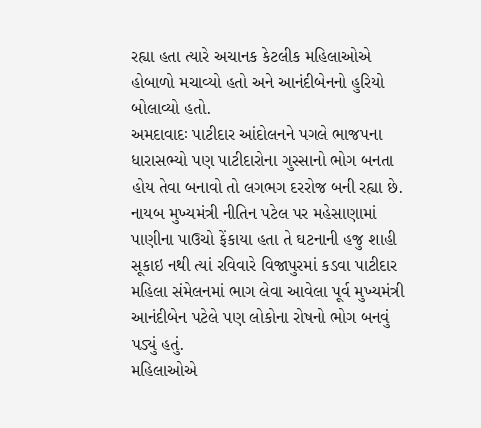રહ્યા હતા ત્યારે અચાનક કેટલીક મહિલાઓએ હોબાળો મચાવ્યો હતો અને આનંદીબેનનો હુરિયો બોલાવ્યો હતો.
અમદાવાદઃ પાટીદાર આંદોલનને પગલે ભાજપના ધારાસભ્યો પણ પાટીદારોના ગુસ્સાનો ભોગ બનતા હોય તેવા બનાવો તો લગભગ દરરોજ બની રહ્યા છે. નાયબ મુખ્યમંત્રી નીતિન પટેલ પર મહેસાણામાં પાણીના પાઉચો ફેંકાયા હતા તે ઘટનાની હજુ શાહી સૂકાઇ નથી ત્યાં રવિવારે વિજાપુરમાં કડવા પાટીદાર મહિલા સંમેલનમાં ભાગ લેવા આવેલા પૂર્વ મુખ્યમંત્રી આનંદીબેન પટેલે પણ લોકોના રોષનો ભોગ બનવું પડ્યું હતું.
મહિલાઓએ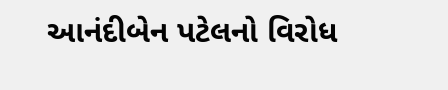આનંદીબેન પટેલનો વિરોધ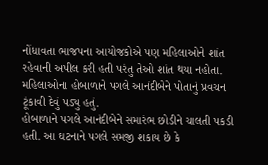નોંધાવતા ભાજપના આયોજકોએ પણ મહિલાઓને શાંત રહેવાની અપીલ કરી હતી પરંતુ તેઓ શાંત થયા નહોતા. મહિલાઓના હોબાળાને પગલે આનંદીબેને પોતાનું પ્રવચન ટૂંકાવી દેવું પડ્યુ હતું.
હોબાળાને પગલે આનંદીબેને સમારંભ છોડીને ચાલતી પકડી હતી. આ ઘટનાને પગલે સમજી શકાય છે કે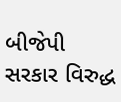બીજેપી સરકાર વિરુદ્ધ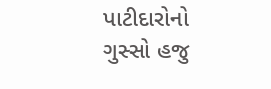પાટીદારોનો ગુસ્સો હજુ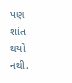પણ શાંત થયો નથી.